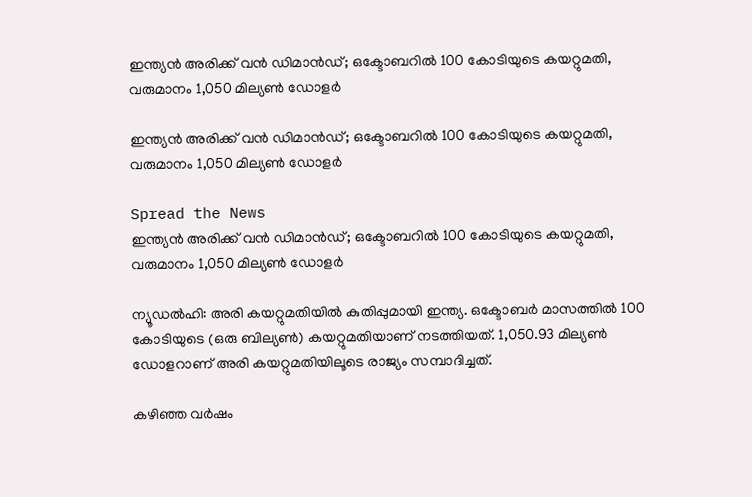ഇന്ത്യൻ അരിക്ക് വൻ ഡിമാൻഡ്; ഒക്ടോബറിൽ 100 കോടിയുടെ കയറ്റുമതി, വരുമാനം 1,050 മില്യൺ ഡോളർ

ഇന്ത്യൻ അരിക്ക് വൻ ഡിമാൻഡ്; ഒക്ടോബറിൽ 100 കോടിയുടെ കയറ്റുമതി, വരുമാനം 1,050 മില്യൺ ഡോളർ

Spread the News
ഇന്ത്യൻ അരിക്ക് വൻ ഡിമാൻഡ്; ഒക്ടോബറിൽ 100 കോടിയുടെ കയറ്റുമതി, വരുമാനം 1,050 മില്യൺ ഡോളർ

ന്യൂഡൽഹി: അരി കയറ്റുമതിയിൽ കുതിപ്പുമായി ഇന്ത്യ. ഒക്ടോബർ മാസത്തിൽ‌ 100 കോടിയുടെ (ഒരു ബില്യൺ) കയറ്റുമതിയാണ് നടത്തിയത്. 1,050.93 മില്യൺ ഡോളറാണ് അരി കയറ്റുമതിയിലൂടെ രാജ്യം സമ്പാദിച്ചത്.

കഴിഞ്ഞ വർഷം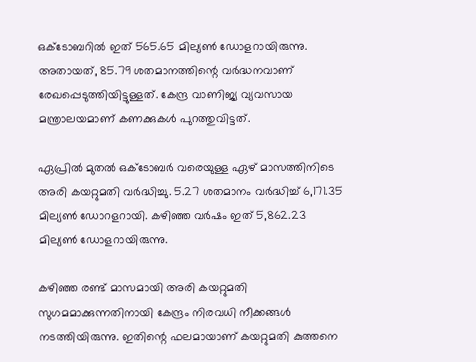ഒക്ടോബറിൽ ഇത് 565.65 മില്യൺ ഡോളറായിരുന്നു. അതായത്, 85.79 ശതമാനത്തിന്റെ വർ‌ദ്ധനവാണ് രേഖപ്പെടുത്തിയിട്ടുള്ളത്. കേന്ദ്ര വാണിജ്യ വ്യവസായ മന്ത്രാലയമാണ് കണക്കുകൾ പുറത്തുവിട്ടത്.

ഏപ്രിൽ മുതൽ ഒക്ടോബർ വരെയുള്ള ഏഴ് മാസത്തിനിടെ അരി കയറ്റുമതി വർദ്ധിച്ചു. 5.27 ശതമാനം വർദ്ധിച്ച് 6,171.35 മില്യൺ ഡോറളറായി. കഴിഞ്ഞ വർഷം ഇത് 5,862.23 മില്യൺ ഡോളറായിരുന്നു.

കഴിഞ്ഞ രണ്ട് മാസമായി അരി കയറ്റുമതി സുഗമമാക്കുന്നതിനായി കേന്ദ്രം നിരവധി നീക്കങ്ങൾ നടത്തിയിരുന്നു. ഇതിന്റെ ഫലമായാണ് കയറ്റുമതി കുത്തനെ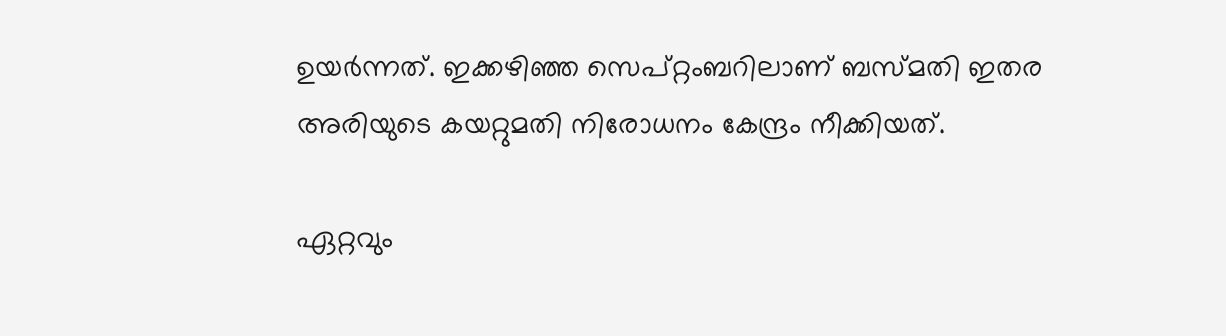ഉയർന്നത്. ഇക്കഴിഞ്ഞ സെപ്റ്റംബറിലാണ് ബസ്മതി ഇതര അരിയുടെ കയറ്റുമതി നിരോധനം കേന്ദ്രം നീക്കിയത്.

ഏറ്റവും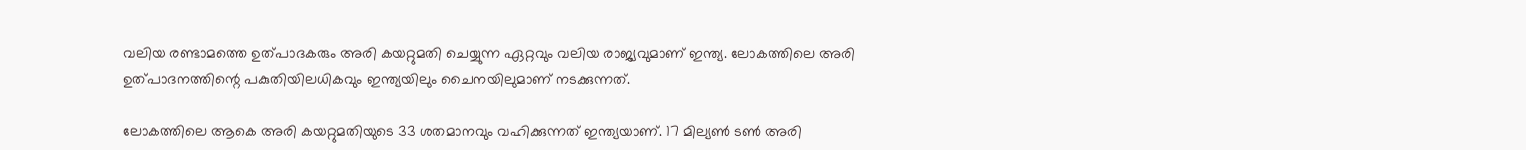വലിയ രണ്ടാമത്തെ ഉത്പാദകരും അരി കയറ്റുമതി ചെയ്യുന്ന ഏറ്റവും വലിയ രാജ്യവുമാണ് ഇന്ത്യ. ലോകത്തിലെ അരി ഉത്പാദനത്തിന്റെ പകുതിയിലധികവും ഇന്ത്യയിലും ചൈനയിലുമാണ് നടക്കുന്നത്.

ലോകത്തിലെ ആകെ അരി കയറ്റുമതിയുടെ 33 ശതമാനവും വഹിക്കുന്നത് ഇന്ത്യയാണ്. 17 മില്യൺ ടൺ അരി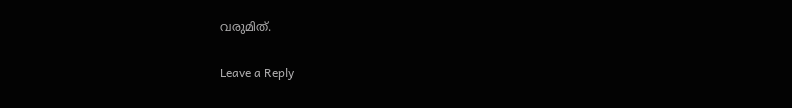വരുമിത്.

Leave a Reply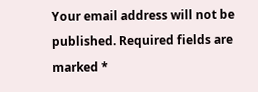Your email address will not be published. Required fields are marked *